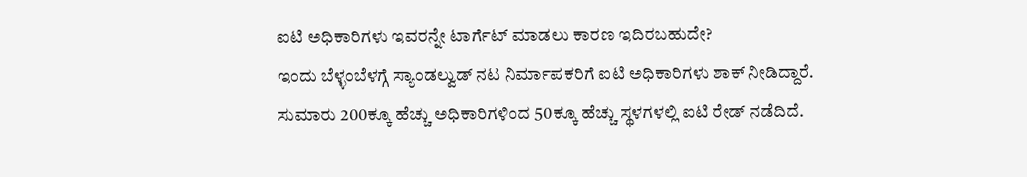ಐಟಿ ಅಧಿಕಾರಿಗಳು ಇವರನ್ನೇ ಟಾರ್ಗೆಟ್ ಮಾಡಲು ಕಾರಣ ಇದಿರಬಹುದೇ?
ಇಂದು ಬೆಳ್ಳಂಬೆಳಗ್ಗೆ ಸ್ಯಾಂಡಲ್ವುಡ್ ನಟ ನಿರ್ಮಾಪಕರಿಗೆ ಐಟಿ ಅಧಿಕಾರಿಗಳು ಶಾಕ್ ನೀಡಿದ್ದಾರೆ. ಸುಮಾರು 200ಕ್ಕೂ ಹೆಚ್ಚು ಅಧಿಕಾರಿಗಳಿಂದ 50ಕ್ಕೂ ಹೆಚ್ಚು ಸ್ಥಳಗಳಲ್ಲಿ ಐಟಿ ರೇಡ್ ನಡೆದಿದೆ.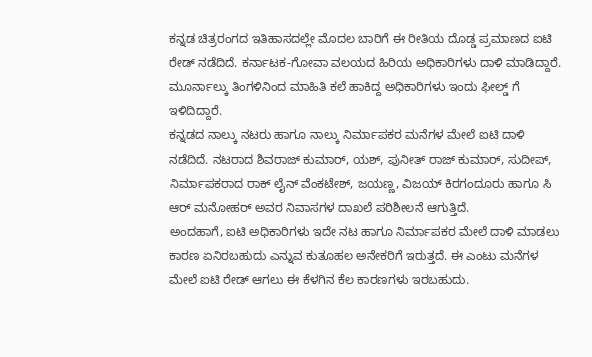ಕನ್ನಡ ಚಿತ್ರರಂಗದ ಇತಿಹಾಸದಲ್ಲೇ ಮೊದಲ ಬಾರಿಗೆ ಈ ರೀತಿಯ ದೊಡ್ಡ ಪ್ರಮಾಣದ ಐಟಿ ರೇಡ್ ನಡೆದಿದೆ. ಕರ್ನಾಟಕ-ಗೋವಾ ವಲಯದ ಹಿರಿಯ ಅಧಿಕಾರಿಗಳು ದಾಳಿ ಮಾಡಿದ್ದಾರೆ. ಮೂರ್ನಾಲ್ಕು ತಿಂಗಳಿನಿಂದ ಮಾಹಿತಿ ಕಲೆ ಹಾಕಿದ್ದ ಅಧಿಕಾರಿಗಳು ಇಂದು ಫೀಲ್ಡ್ ಗೆ ಇಳಿದಿದ್ದಾರೆ.
ಕನ್ನಡದ ನಾಲ್ಕು ನಟರು ಹಾಗೂ ನಾಲ್ಕು ನಿರ್ಮಾಪಕರ ಮನೆಗಳ ಮೇಲೆ ಐಟಿ ದಾಳಿ ನಡೆದಿದೆ. ನಟರಾದ ಶಿವರಾಜ್ ಕುಮಾರ್, ಯಶ್, ಪುನೀತ್ ರಾಜ್ ಕುಮಾರ್, ಸುದೀಪ್, ನಿರ್ಮಾಪಕರಾದ ರಾಕ್ ಲೈನ್ ವೆಂಕಟೇಶ್, ಜಯಣ್ಣ, ವಿಜಯ್ ಕಿರಗಂದೂರು ಹಾಗೂ ಸಿ ಆರ್ ಮನೋಹರ್ ಅವರ ನಿವಾಸಗಳ ದಾಖಲೆ ಪರಿಶೀಲನೆ ಆಗುತ್ತಿದೆ.
ಅಂದಹಾಗೆ, ಐಟಿ ಅಧಿಕಾರಿಗಳು ಇದೇ ನಟ ಹಾಗೂ ನಿರ್ಮಾಪಕರ ಮೇಲೆ ದಾಳಿ ಮಾಡಲು ಕಾರಣ ಏನಿರಬಹುದು ಎನ್ನುವ ಕುತೂಹಲ ಅನೇಕರಿಗೆ ಇರುತ್ತದೆ. ಈ ಎಂಟು ಮನೆಗಳ ಮೇಲೆ ಐಟಿ ರೇಡ್ ಆಗಲು ಈ ಕೆಳಗಿನ ಕೆಲ ಕಾರಣಗಳು ಇರಬಹುದು.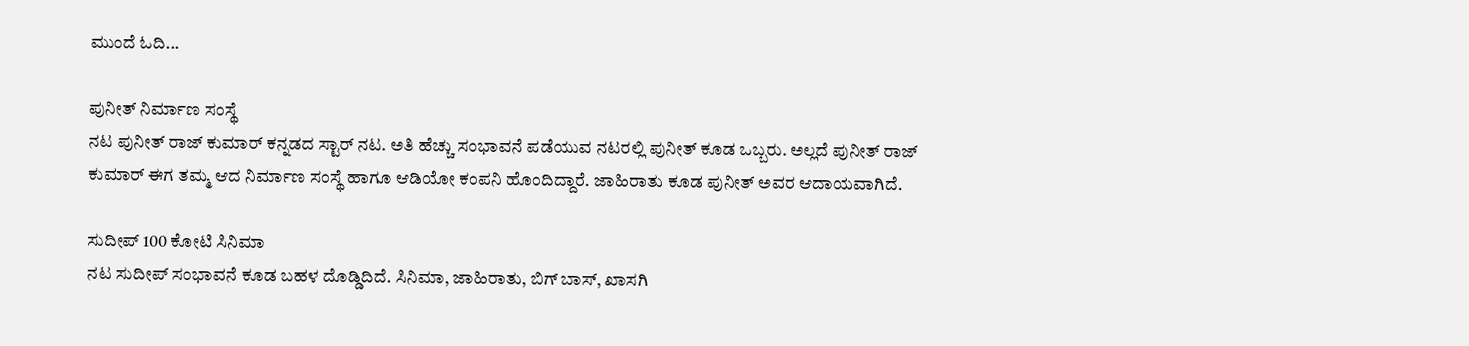ಮುಂದೆ ಓದಿ...

ಪುನೀತ್ ನಿರ್ಮಾಣ ಸಂಸ್ಥೆ
ನಟ ಪುನೀತ್ ರಾಜ್ ಕುಮಾರ್ ಕನ್ನಡದ ಸ್ಟಾರ್ ನಟ. ಅತಿ ಹೆಚ್ಚು ಸಂಭಾವನೆ ಪಡೆಯುವ ನಟರಲ್ಲಿ ಪುನೀತ್ ಕೂಡ ಒಬ್ಬರು. ಅಲ್ಲದೆ ಪುನೀತ್ ರಾಜ್ ಕುಮಾರ್ ಈಗ ತಮ್ಮ ಆದ ನಿರ್ಮಾಣ ಸಂಸ್ಥೆ ಹಾಗೂ ಆಡಿಯೋ ಕಂಪನಿ ಹೊಂದಿದ್ದಾರೆ. ಜಾಹಿರಾತು ಕೂಡ ಪುನೀತ್ ಅವರ ಆದಾಯವಾಗಿದೆ.

ಸುದೀಪ್ 100 ಕೋಟಿ ಸಿನಿಮಾ
ನಟ ಸುದೀಪ್ ಸಂಭಾವನೆ ಕೂಡ ಬಹಳ ದೊಡ್ಡಿದಿದೆ. ಸಿನಿಮಾ, ಜಾಹಿರಾತು, ಬಿಗ್ ಬಾಸ್, ಖಾಸಗಿ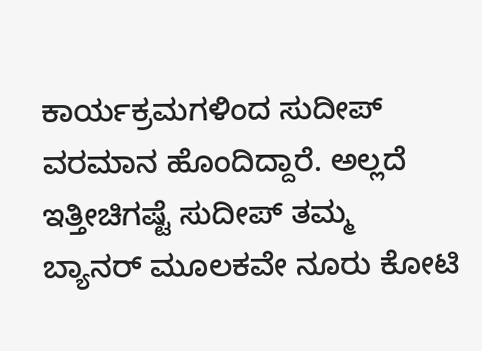ಕಾರ್ಯಕ್ರಮಗಳಿಂದ ಸುದೀಪ್ ವರಮಾನ ಹೊಂದಿದ್ದಾರೆ. ಅಲ್ಲದೆ ಇತ್ತೀಚಿಗಷ್ಟೆ ಸುದೀಪ್ ತಮ್ಮ ಬ್ಯಾನರ್ ಮೂಲಕವೇ ನೂರು ಕೋಟಿ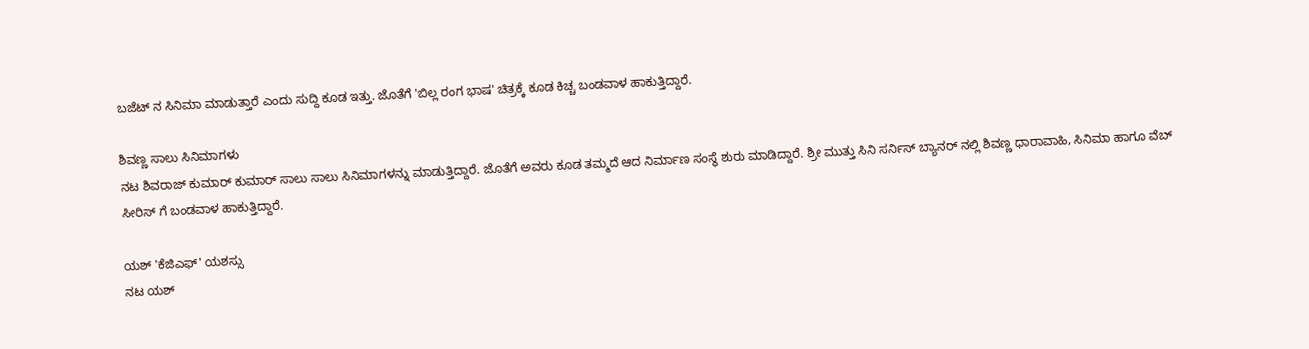ಬಜೆಟ್ ನ ಸಿನಿಮಾ ಮಾಡುತ್ತಾರೆ ಎಂದು ಸುದ್ದಿ ಕೂಡ ಇತ್ತು. ಜೊತೆಗೆ 'ಬಿಲ್ಲ ರಂಗ ಭಾಷ' ಚಿತ್ರಕ್ಕೆ ಕೂಡ ಕಿಚ್ಚ ಬಂಡವಾಳ ಹಾಕುತ್ತಿದ್ದಾರೆ.

ಶಿವಣ್ಣ ಸಾಲು ಸಿನಿಮಾಗಳು
ನಟ ಶಿವರಾಜ್ ಕುಮಾರ್ ಕುಮಾರ್ ಸಾಲು ಸಾಲು ಸಿನಿಮಾಗಳನ್ನು ಮಾಡುತ್ತಿದ್ದಾರೆ. ಜೊತೆಗೆ ಅವರು ಕೂಡ ತಮ್ಮದೆ ಆದ ನಿರ್ಮಾಣ ಸಂಸ್ಥೆ ಶುರು ಮಾಡಿದ್ದಾರೆ. ಶ್ರೀ ಮುತ್ತು ಸಿನಿ ಸರ್ನಿಸ್ ಬ್ಯಾನರ್ ನಲ್ಲಿ ಶಿವಣ್ಣ ಧಾರಾವಾಹಿ, ಸಿನಿಮಾ ಹಾಗೂ ವೆಬ್ ಸೀರಿಸ್ ಗೆ ಬಂಡವಾಳ ಹಾಕುತ್ತಿದ್ದಾರೆ.

ಯಶ್ 'ಕೆಜಿಎಫ್' ಯಶಸ್ಸು
ನಟ ಯಶ್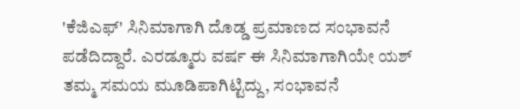'ಕೆಜಿಎಫ್' ಸಿನಿಮಾಗಾಗಿ ದೊಡ್ಡ ಪ್ರಮಾಣದ ಸಂಭಾವನೆ ಪಡೆದಿದ್ದಾರೆ. ಎರಡ್ಮೂರು ವರ್ಷ ಈ ಸಿನಿಮಾಗಾಗಿಯೇ ಯಶ್ ತಮ್ಮ ಸಮಯ ಮೂಡಿಪಾಗಿಟ್ಟಿದ್ದು, ಸಂಭಾವನೆ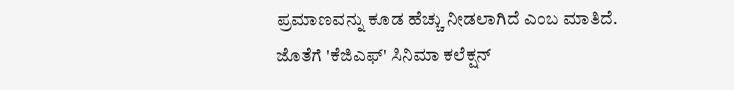ಪ್ರಮಾಣವನ್ನು ಕೂಡ ಹೆಚ್ಚು ನೀಡಲಾಗಿದೆ ಎಂಬ ಮಾತಿದೆ. ಜೊತೆಗೆ 'ಕೆಜಿಎಫ್' ಸಿನಿಮಾ ಕಲೆಕ್ಷನ್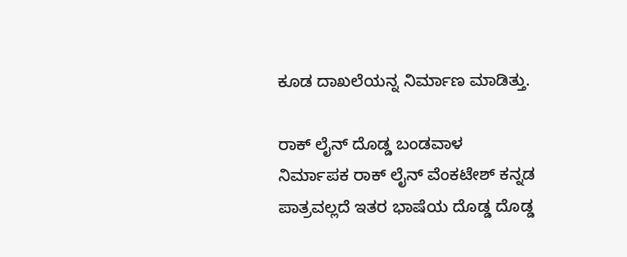ಕೂಡ ದಾಖಲೆಯನ್ನ ನಿರ್ಮಾಣ ಮಾಡಿತ್ತು.

ರಾಕ್ ಲೈನ್ ದೊಡ್ಡ ಬಂಡವಾಳ
ನಿರ್ಮಾಪಕ ರಾಕ್ ಲೈನ್ ವೆಂಕಟೇಶ್ ಕನ್ನಡ ಪಾತ್ರವಲ್ಲದೆ ಇತರ ಭಾಷೆಯ ದೊಡ್ಡ ದೊಡ್ಡ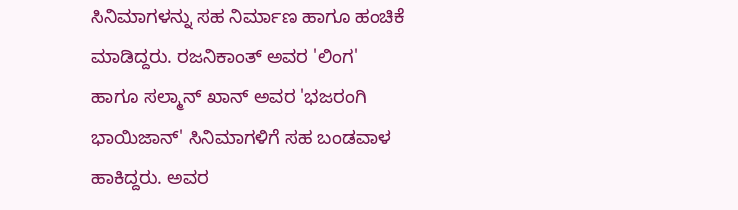ಸಿನಿಮಾಗಳನ್ನು ಸಹ ನಿರ್ಮಾಣ ಹಾಗೂ ಹಂಚಿಕೆ ಮಾಡಿದ್ದರು. ರಜನಿಕಾಂತ್ ಅವರ 'ಲಿಂಗ' ಹಾಗೂ ಸಲ್ಮಾನ್ ಖಾನ್ ಅವರ 'ಭಜರಂಗಿ ಭಾಯಿಜಾನ್' ಸಿನಿಮಾಗಳಿಗೆ ಸಹ ಬಂಡವಾಳ ಹಾಕಿದ್ದರು. ಅವರ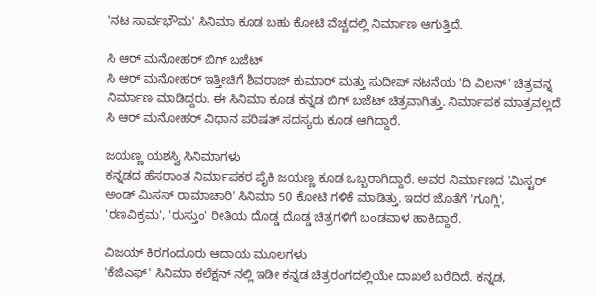'ನಟ ಸಾರ್ವಭೌಮ' ಸಿನಿಮಾ ಕೂಡ ಬಹು ಕೋಟಿ ವೆಚ್ಚದಲ್ಲಿ ನಿರ್ಮಾಣ ಆಗುತ್ತಿದೆ.

ಸಿ ಆರ್ ಮನೋಹರ್ ಬಿಗ್ ಬಜೆಟ್
ಸಿ ಆರ್ ಮನೋಹರ್ ಇತ್ತೀಚಿಗೆ ಶಿವರಾಜ್ ಕುಮಾರ್ ಮತ್ತು ಸುದೀಪ್ ನಟನೆಯ 'ದಿ ವಿಲನ್' ಚಿತ್ರವನ್ನ ನಿರ್ಮಾಣ ಮಾಡಿದ್ದರು. ಈ ಸಿನಿಮಾ ಕೂಡ ಕನ್ನಡ ಬಿಗ್ ಬಜೆಟ್ ಚಿತ್ರವಾಗಿತ್ತು. ನಿರ್ಮಾಪಕ ಮಾತ್ರವಲ್ಲದೆ ಸಿ ಆರ್ ಮನೋಹರ್ ವಿಧಾನ ಪರಿಷತ್ ಸದಸ್ಯರು ಕೂಡ ಆಗಿದ್ದಾರೆ.

ಜಯಣ್ಣ ಯಶಸ್ವಿ ಸಿನಿಮಾಗಳು
ಕನ್ನಡದ ಹೆಸರಾಂತ ನಿರ್ಮಾಪಕರ ಪೈಕಿ ಜಯಣ್ಣ ಕೂಡ ಒಬ್ಬರಾಗಿದ್ದಾರೆ. ಅವರ ನಿರ್ಮಾಣದ 'ಮಿಸ್ಟರ್ ಅಂಡ್ ಮಿಸಸ್ ರಾಮಾಚಾರಿ' ಸಿನಿಮಾ 50 ಕೋಟಿ ಗಳಿಕೆ ಮಾಡಿತ್ತು. ಇದರ ಜೊತೆಗೆ 'ಗೂಗ್ಲಿ', 'ರಣವಿಕ್ರಮ', 'ರುಸ್ತುಂ' ರೀತಿಯ ದೊಡ್ಡ ದೊಡ್ಡ ಚಿತ್ರಗಳಿಗೆ ಬಂಡವಾಳ ಹಾಕಿದ್ದಾರೆ.

ವಿಜಯ್ ಕಿರಗಂದೂರು ಆದಾಯ ಮೂಲಗಳು
'ಕೆಜಿಎಫ್' ಸಿನಿಮಾ ಕಲೆಕ್ಷನ್ ನಲ್ಲಿ ಇಡೀ ಕನ್ನಡ ಚಿತ್ರರಂಗದಲ್ಲಿಯೇ ದಾಖಲೆ ಬರೆದಿದೆ. ಕನ್ನಡ,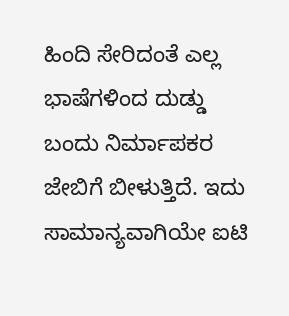ಹಿಂದಿ ಸೇರಿದಂತೆ ಎಲ್ಲ ಭಾಷೆಗಳಿಂದ ದುಡ್ಡು ಬಂದು ನಿರ್ಮಾಪಕರ ಜೇಬಿಗೆ ಬೀಳುತ್ತಿದೆ. ಇದು ಸಾಮಾನ್ಯವಾಗಿಯೇ ಐಟಿ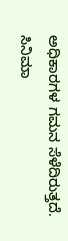ಅಧಿಕಾರಗಳ ಗಮನ ಸೆಳೆದಿರುತ್ತದೆ. ಸಿನಿಮಾ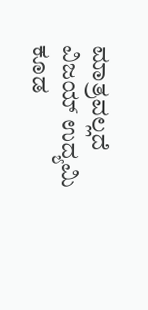ಮಾತ್ರವಲ್ಲದೆ ವಿಜಯ್ ಉದ್ಯಮಿ ಕೂಡ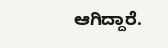ಆಗಿದ್ದಾರೆ.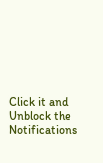Click it and Unblock the Notifications